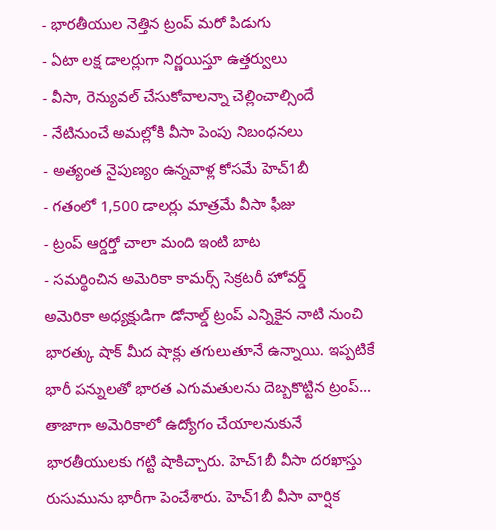- భారతీయుల నెత్తిన ట్రంప్ మరో పిడుగు
- ఏటా లక్ష డాలర్లుగా నిర్ణయిస్తూ ఉత్తర్వులు
- వీసా, రెన్యువల్ చేసుకోవాలన్నా చెల్లించాల్సిందే
- నేటినుంచే అమల్లోకి వీసా పెంపు నిబంధనలు
- అత్యంత నైపుణ్యం ఉన్నవాళ్ల కోసమే హెచ్1బీ
- గతంలో 1,500 డాలర్లు మాత్రమే వీసా ఫీజు
- ట్రంప్ ఆర్డర్తో చాలా మంది ఇంటి బాట
- సమర్థించిన అమెరికా కామర్స్ సెక్రటరీ హోవర్డ్
అమెరికా అధ్యక్షుడిగా డోనాల్డ్ ట్రంప్ ఎన్నికైన నాటి నుంచి భారత్కు షాక్ మీద షాక్లు తగులుతూనే ఉన్నాయి. ఇప్పటికే భారీ పన్నులతో భారత ఎగుమతులను దెబ్బకొట్టిన ట్రంప్… తాజాగా అమెరికాలో ఉద్యోగం చేయాలనుకునే భారతీయులకు గట్టి షాకిచ్చారు. హెచ్1బీ వీసా దరఖాస్తు రుసుమును భారీగా పెంచేశారు. హెచ్1బీ వీసా వార్షిక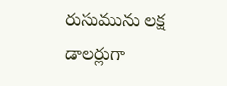రుసుమును లక్ష డాలర్లుగా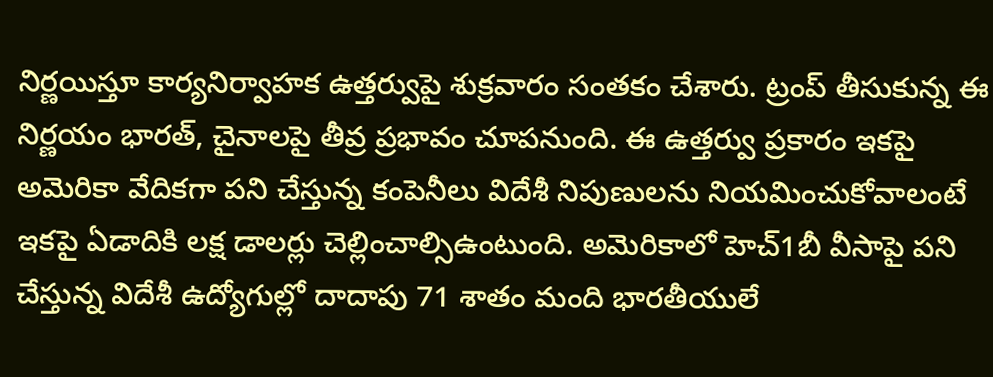నిర్ణయిస్తూ కార్యనిర్వాహక ఉత్తర్వుపై శుక్రవారం సంతకం చేశారు. ట్రంప్ తీసుకున్న ఈ నిర్ణయం భారత్, చైనాలపై తీవ్ర ప్రభావం చూపనుంది. ఈ ఉత్తర్వు ప్రకారం ఇకపై అమెరికా వేదికగా పని చేస్తున్న కంపెనీలు విదేశీ నిపుణులను నియమించుకోవాలంటే ఇకపై ఏడాదికి లక్ష డాలర్లు చెల్లించాల్సిఉంటుంది. అమెరికాలో హెచ్1బీ వీసాపై పని చేస్తున్న విదేశీ ఉద్యోగుల్లో దాదాపు 71 శాతం మంది భారతీయులే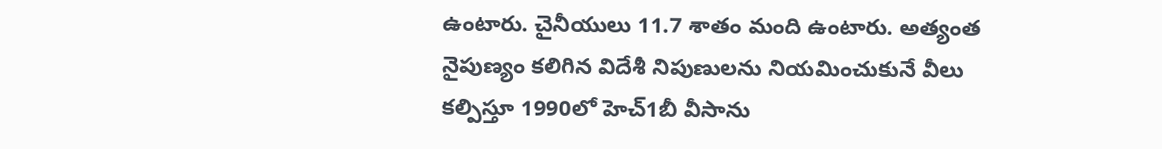ఉంటారు. చైనీయులు 11.7 శాతం మంది ఉంటారు. అత్యంత నైపుణ్యం కలిగిన విదేశీ నిపుణులను నియమించుకునే వీలు కల్పిస్తూ 1990లో హెచ్1బీ వీసాను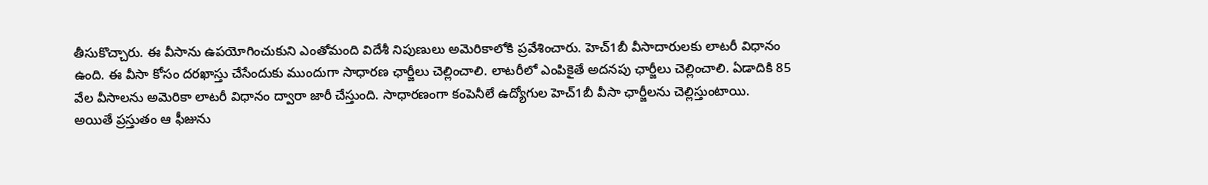తీసుకొచ్చారు. ఈ వీసాను ఉపయోగించుకుని ఎంతోమంది విదేశీ నిపుణులు అమెరికాలోకి ప్రవేశించారు. హెచ్1బీ వీసాదారులకు లాటరీ విధానం ఉంది. ఈ వీసా కోసం దరఖాస్తు చేసేందుకు ముందుగా సాధారణ ఛార్జీలు చెల్లించాలి. లాటరీలో ఎంపికైతే అదనపు ఛార్జీలు చెల్లించాలి. ఏడాదికి 85 వేల వీసాలను అమెరికా లాటరీ విధానం ద్వారా జారీ చేస్తుంది. సాధారణంగా కంపెనీలే ఉద్యోగుల హెచ్1బీ వీసా ఛార్జీలను చెల్లిస్తుంటాయి.
అయితే ప్రస్తుతం ఆ ఫీజును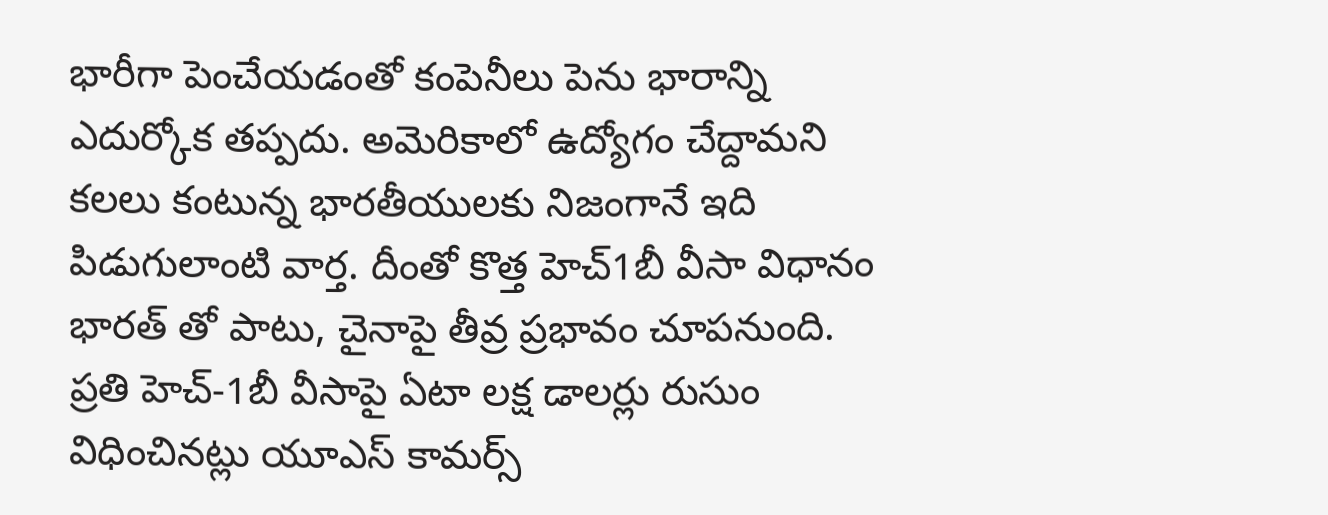భారీగా పెంచేయడంతో కంపెనీలు పెను భారాన్ని ఎదుర్కోక తప్పదు. అమెరికాలో ఉద్యోగం చేద్దామని కలలు కంటున్న భారతీయులకు నిజంగానే ఇది పిడుగులాంటి వార్త. దీంతో కొత్త హెచ్1బీ వీసా విధానం భారత్ తో పాటు, చైనాపై తీవ్ర ప్రభావం చూపనుంది. ప్రతి హెచ్-1బీ వీసాపై ఏటా లక్ష డాలర్లు రుసుం విధించినట్లు యూఎస్ కామర్స్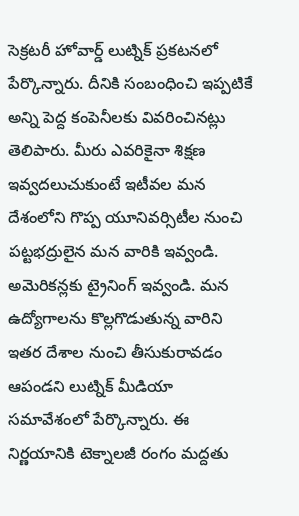సెక్రటరీ హోవార్డ్ లుట్నిక్ ప్రకటనలో పేర్కొన్నారు. దీనికి సంబంధించి ఇప్పటికే అన్ని పెద్ద కంపెనీలకు వివరించినట్లు తెలిపారు. మీరు ఎవరికైనా శిక్షణ ఇవ్వదలుచుకుంటే ఇటీవల మన దేశంలోని గొప్ప యూనివర్సిటీల నుంచి పట్టభద్రులైన మన వారికి ఇవ్వండి. అమెరికన్లకు ట్రైనింగ్ ఇవ్వండి. మన ఉద్యోగాలను కొల్లగొడుతున్న వారిని ఇతర దేశాల నుంచి తీసుకురావడం ఆపండని లుట్నిక్ మీడియా సమావేశంలో పేర్కొన్నారు. ఈ నిర్ణయానికి టెక్నాలజీ రంగం మద్దతు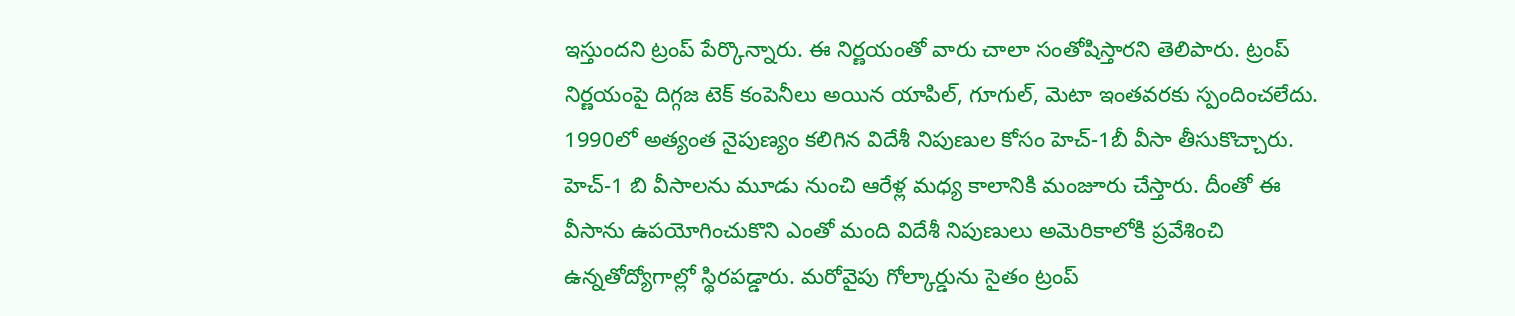ఇస్తుందని ట్రంప్ పేర్కొన్నారు. ఈ నిర్ణయంతో వారు చాలా సంతోషిస్తారని తెలిపారు. ట్రంప్ నిర్ణయంపై దిగ్గజ టెక్ కంపెనీలు అయిన యాపిల్, గూగుల్, మెటా ఇంతవరకు స్పందించలేదు. 1990లో అత్యంత నైపుణ్యం కలిగిన విదేశీ నిపుణుల కోసం హెచ్-1బీ వీసా తీసుకొచ్చారు. హెచ్-1 బి వీసాలను మూడు నుంచి ఆరేళ్ల మధ్య కాలానికి మంజూరు చేస్తారు. దీంతో ఈ వీసాను ఉపయోగించుకొని ఎంతో మంది విదేశీ నిపుణులు అమెరికాలోకి ప్రవేశించి ఉన్నతోద్యోగాల్లో స్థిరపడ్డారు. మరోవైపు గోల్కార్డును సైతం ట్రంప్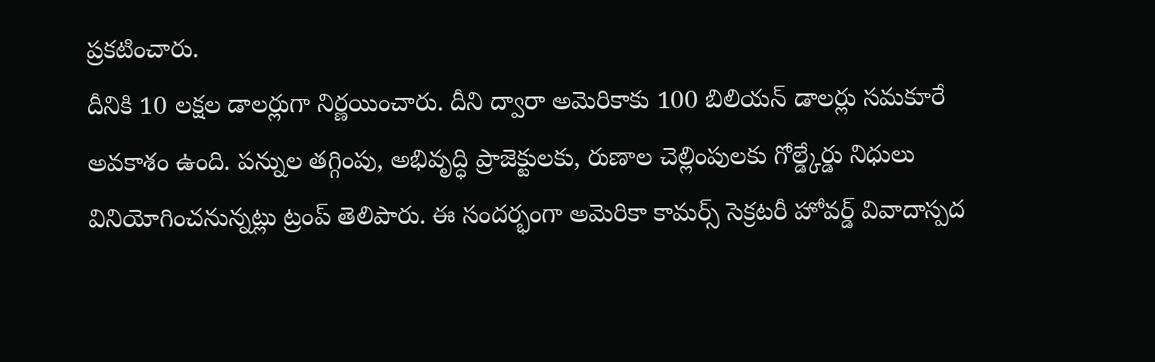ప్రకటించారు.
దీనికి 10 లక్షల డాలర్లుగా నిర్ణయించారు. దీని ద్వారా అమెరికాకు 100 బిలియన్ డాలర్లు సమకూరే అవకాశం ఉంది. పన్నుల తగ్గింపు, అభివృద్ధి ప్రాజెక్టులకు, రుణాల చెల్లింపులకు గోల్డ్కేర్డు నిధులు వినియోగించనున్నట్లు ట్రంప్ తెలిపారు. ఈ సందర్భంగా అమెరికా కామర్స్ సెక్రటరీ హోవర్డ్ వివాదాస్పద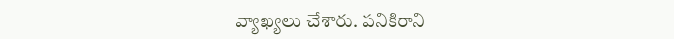వ్యాఖ్యలు చేశారు. పనికిరాని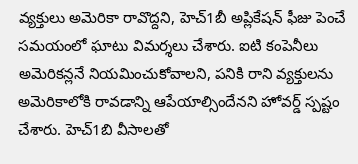వ్యక్తులు అమెరికా రావొద్దని, హెచ్1బీ అప్లికేషన్ ఫీజు పెంచే సమయంలో ఘాటు విమర్శలు చేశారు. ఐటి కంపెనీలు అమెరికన్లనే నియమించుకోవాలని, పనికి రాని వ్యక్తులను అమెరికాలోకి రావడాన్ని ఆపేయాల్సిందేనని హోవర్డ్ స్పష్టం చేశారు. హెచ్1బి వీసాలతో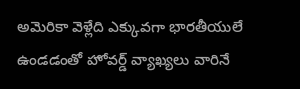అమెరికా వెళ్లేది ఎక్కువగా భారతీయులే ఉండడంతో హోవర్డ్ వ్యాఖ్యలు వారినే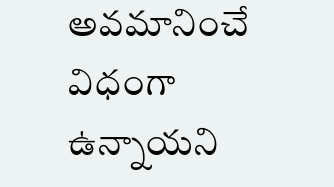అవమానించే విధంగా ఉన్నాయని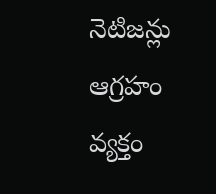నెటిజన్లు ఆగ్రహం వ్యక్తం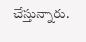చేస్తున్నారు.